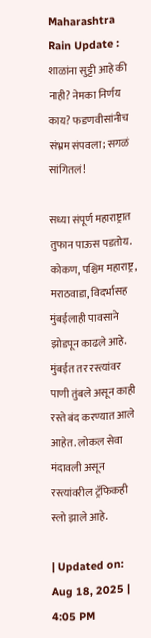Maharashtra Rain Update : शाळांना सुट्टी आहे की नाही? नेमका निर्णय काय? फडणवीसांनीच संभ्रम संपवला; सगळं सांगितलं!

सध्या संपूर्ण महाराष्ट्रात तुफान पाऊस पडतोय. कोकण, पश्चिम महाराष्ट्र, मराठवाडा, विदर्भासह मुंबईलाही पावसाने झोडपून काढले आहे. मुंबईत तर रस्त्यांवर पाणी तुंबले असून काही रस्ते बंद करण्यात आले आहेत. लोकल सेवा मंदावली असून रस्त्यांवरील ट्रॅफिकही स्लो झाले आहे.

| Updated on: Aug 18, 2025 | 4:05 PM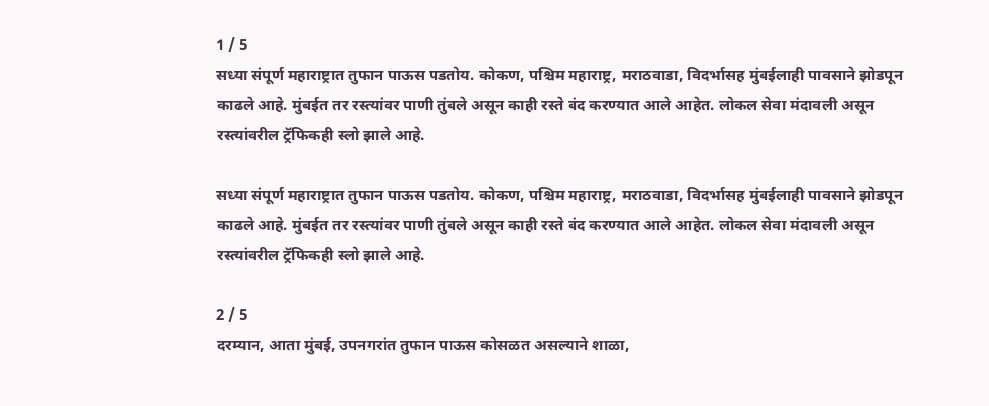1 / 5
सध्या संपूर्ण महाराष्ट्रात तुफान पाऊस पडतोय. कोकण, पश्चिम महाराष्ट्र, मराठवाडा, विदर्भासह मुंबईलाही पावसाने झोडपून काढले आहे. मुंबईत तर रस्त्यांवर पाणी तुंबले असून काही रस्ते बंद करण्यात आले आहेत. लोकल सेवा मंदावली असून रस्त्यांवरील ट्रॅफिकही स्लो झाले आहे.

सध्या संपूर्ण महाराष्ट्रात तुफान पाऊस पडतोय. कोकण, पश्चिम महाराष्ट्र, मराठवाडा, विदर्भासह मुंबईलाही पावसाने झोडपून काढले आहे. मुंबईत तर रस्त्यांवर पाणी तुंबले असून काही रस्ते बंद करण्यात आले आहेत. लोकल सेवा मंदावली असून रस्त्यांवरील ट्रॅफिकही स्लो झाले आहे.

2 / 5
दरम्यान, आता मुंबई, उपनगरांत तुफान पाऊस कोसळत असल्याने शाळा,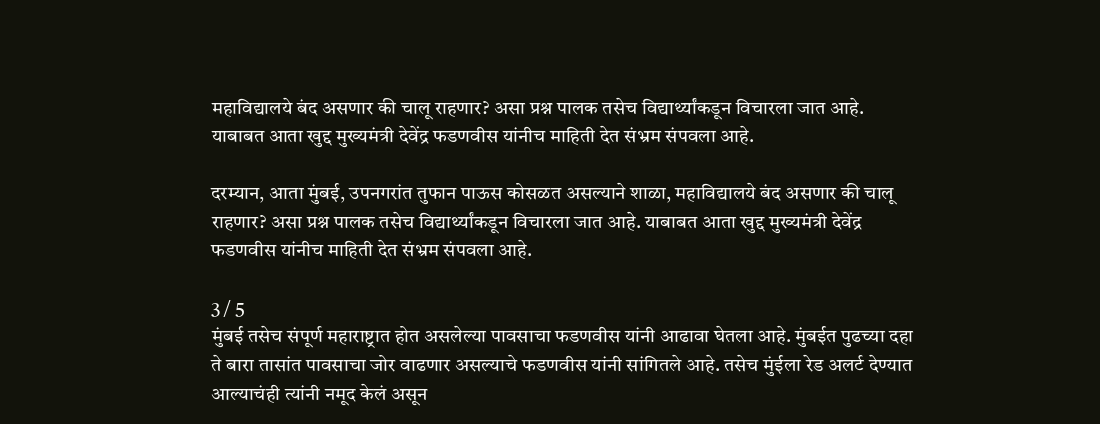महाविद्यालये बंद असणार की चालू राहणार? असा प्रश्न पालक तसेच विद्यार्थ्यांकडून विचारला जात आहे. याबाबत आता खुद्द मुख्यमंत्री देवेंद्र फडणवीस यांनीच माहिती देत संभ्रम संपवला आहे.

दरम्यान, आता मुंबई, उपनगरांत तुफान पाऊस कोसळत असल्याने शाळा, महाविद्यालये बंद असणार की चालू राहणार? असा प्रश्न पालक तसेच विद्यार्थ्यांकडून विचारला जात आहे. याबाबत आता खुद्द मुख्यमंत्री देवेंद्र फडणवीस यांनीच माहिती देत संभ्रम संपवला आहे.

3 / 5
मुंबई तसेच संपूर्ण महाराष्ट्रात होत असलेल्या पावसाचा फडणवीस यांनी आढावा घेतला आहे. मुंबईत पुढच्या दहा ते बारा तासांत पावसाचा जोर वाढणार असल्याचे फडणवीस यांनी सांगितले आहे. तसेच मुंईला रेड अलर्ट देण्यात आल्याचंही त्यांनी नमूद केलं असून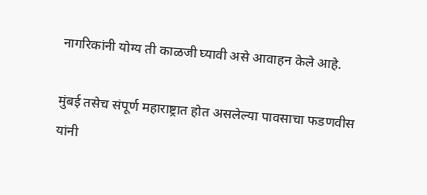नागरिकांनी योग्य ती काळजी घ्यावी असे आवाहन केले आहे.

मुंबई तसेच संपूर्ण महाराष्ट्रात होत असलेल्या पावसाचा फडणवीस यांनी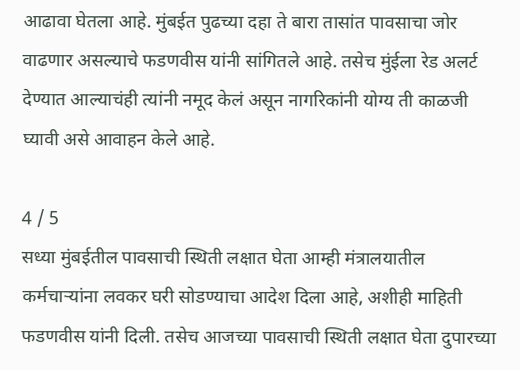आढावा घेतला आहे. मुंबईत पुढच्या दहा ते बारा तासांत पावसाचा जोर वाढणार असल्याचे फडणवीस यांनी सांगितले आहे. तसेच मुंईला रेड अलर्ट देण्यात आल्याचंही त्यांनी नमूद केलं असून नागरिकांनी योग्य ती काळजी घ्यावी असे आवाहन केले आहे.

4 / 5
सध्या मुंबईतील पावसाची स्थिती लक्षात घेता आम्ही मंत्रालयातील कर्मचाऱ्यांना लवकर घरी सोडण्याचा आदेश दिला आहे, अशीही माहिती फडणवीस यांनी दिली. तसेच आजच्या पावसाची स्थिती लक्षात घेता दुपारच्या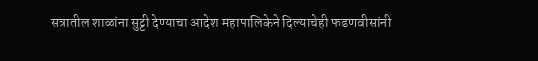सत्रातील शाळांना सुट्टी देण्याचा आदेश महापालिकेने दिल्याचेही फडणवीसांनी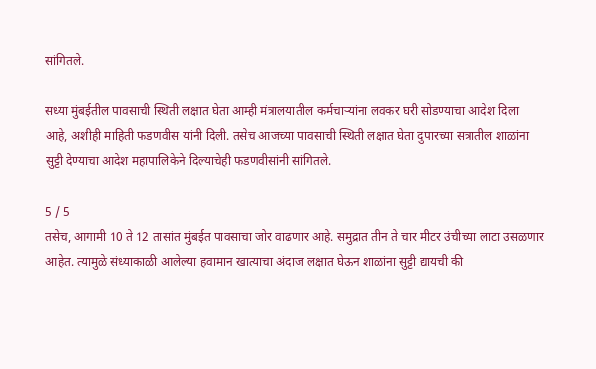सांगितले.

सध्या मुंबईतील पावसाची स्थिती लक्षात घेता आम्ही मंत्रालयातील कर्मचाऱ्यांना लवकर घरी सोडण्याचा आदेश दिला आहे, अशीही माहिती फडणवीस यांनी दिली. तसेच आजच्या पावसाची स्थिती लक्षात घेता दुपारच्या सत्रातील शाळांना सुट्टी देण्याचा आदेश महापालिकेने दिल्याचेही फडणवीसांनी सांगितले.

5 / 5
तसेच, आगामी 10 ते 12 तासांत मुंबईत पावसाचा जोर वाढणार आहे. समुद्रात तीन ते चार मीटर उंचीच्या लाटा उसळणार आहेत. त्यामुळे संध्याकाळी आलेल्या हवामान खात्याचा अंदाज लक्षात घेऊन शाळांना सुट्टी द्यायची की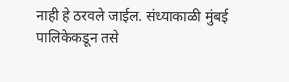नाही हे ठरवले जाईल. संध्याकाळी मुंबई पालिकेकडून तसे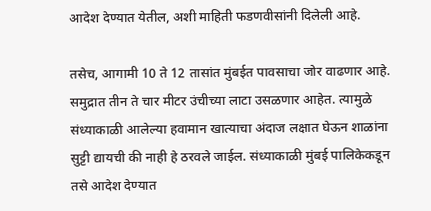आदेश देण्यात येतील, अशी माहिती फडणवीसांनी दिलेली आहे.

तसेच, आगामी 10 ते 12 तासांत मुंबईत पावसाचा जोर वाढणार आहे. समुद्रात तीन ते चार मीटर उंचीच्या लाटा उसळणार आहेत. त्यामुळे संध्याकाळी आलेल्या हवामान खात्याचा अंदाज लक्षात घेऊन शाळांना सुट्टी द्यायची की नाही हे ठरवले जाईल. संध्याकाळी मुंबई पालिकेकडून तसे आदेश देण्यात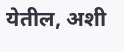येतील, अशी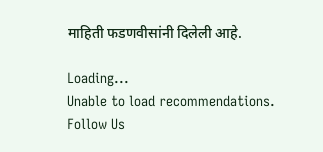माहिती फडणवीसांनी दिलेली आहे.

Loading...
Unable to load recommendations.
Follow Us